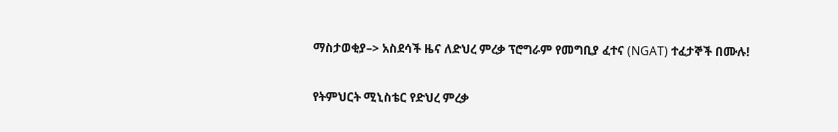ማስታወቂያ–> አስደሳች ዜና ለድህረ ምረቃ ፕሮግራም የመግቢያ ፈተና (NGAT) ተፈታኞች በሙሉ!

የትምህርት ሚኒስቴር የድህረ ምረቃ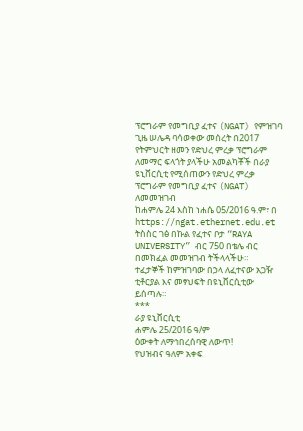ፕሮግራም የመግቢያ ፈተና (NGAT) የምዝገባ ጊዜ ሠሌዳ ባሳወቀው መሰረት በ2017 የትምህርት ዘመን የድህረ ምረቃ ፕሮግራም ለመማር ፍላጎት ያላችሁ አመልካቾች በራያ ዩኒቨርሲቲ የሚሰጠውን የድህረ ምረቃ ፕሮግራም የመግቢያ ፈተና (NGAT) ለመመዝገብ
ከሐምሌ 24 እስከ ነሐሴ 05/2016 ዓ.ም፣ በ https://ngat.ethernet.edu.et ትስስር ገፅ በኩል የፈተና ቦታ “RAYA UNIVERSITY” ብር 750 በቴሌ ብር በመክፈል መመዝገብ ትችላላችሁ።
ተፈታኞች ከምዝገባው በኃላ ለፈተናው አጋዥ ቲቶርያል እና መፃህፍት በዩኒቨርሲቲው ይሰጣሉ።
***
ራያ ዩኒቨርሲቲ
ሐምሌ 25/2016 ዓ/ም
ዕውቀት ለማኅበረሰባዊ ለውጥ!
የህዝብና ዓለም አቀፍ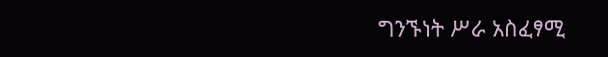ግንኙነት ሥራ አስፈፃሚ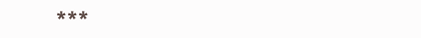***